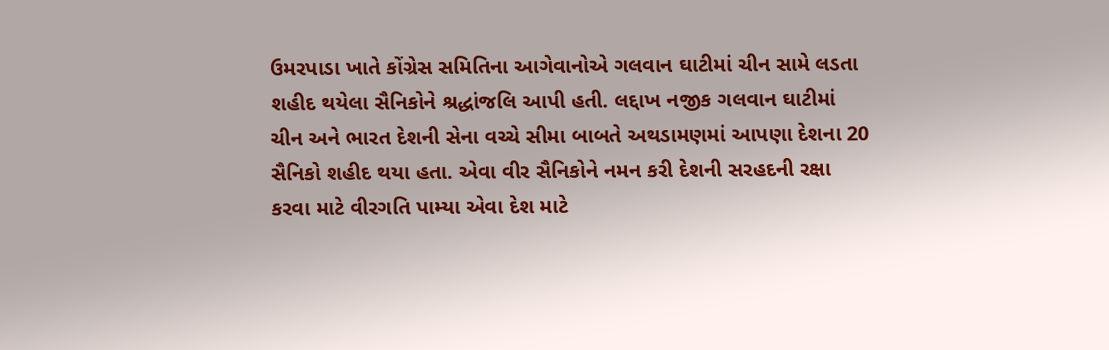ઉમરપાડા ખાતે કોંગ્રેસ સમિતિના આગેવાનોએ ગલવાન ઘાટીમાં ચીન સામે લડતા શહીદ થયેલા સૈનિકોને શ્રદ્ધાંજલિ આપી હતી. લદ્દાખ નજીક ગલવાન ઘાટીમાં ચીન અને ભારત દેશની સેના વચ્ચે સીમા બાબતે અથડામણમાં આપણા દેશના 20 સૈનિકો શહીદ થયા હતા. એવા વીર સૈનિકોને નમન કરી દેશની સરહદની રક્ષા કરવા માટે વીરગતિ પામ્યા એવા દેશ માટે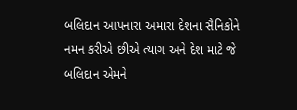બલિદાન આપનારા અમારા દેશના સૈનિકોને નમન કરીએ છીએ ત્યાગ અને દેશ માટે જે બલિદાન એમને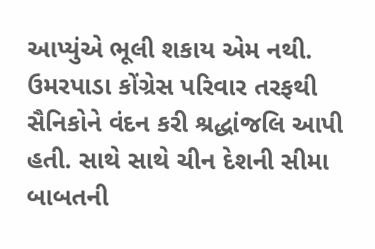આપ્યુંએ ભૂલી શકાય એમ નથી. ઉમરપાડા કોંગ્રેસ પરિવાર તરફથી સૈનિકોને વંદન કરી શ્રદ્ધાંજલિ આપી હતી. સાથે સાથે ચીન દેશની સીમા બાબતની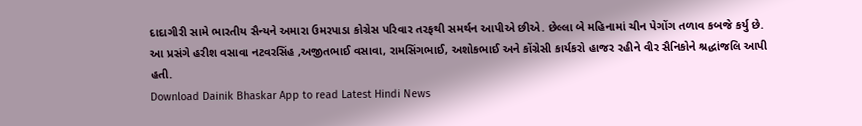દાદાગીરી સામે ભારતીય સૈન્યને અમારા ઉમરપાડા કોગ્રેસ પરિવાર તરફથી સમર્થન આપીએ છીએ. છેલ્લા બે મહિનામાં ચીન પેગોંગ તળાવ કબજે કર્યુ છે. આ પ્રસંગે હરીશ વસાવા નટવરસિંહ ,અજીતભાઈ વસાવા, રામસિંગભાઈ, અશોકભાઈ અને કોંગ્રેસી કાર્યકરો હાજર રહીને વીર સૈનિકોને શ્રદ્ધાંજલિ આપી હતી.
Download Dainik Bhaskar App to read Latest Hindi News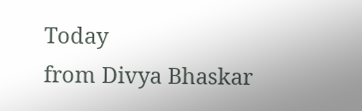Today
from Divya Bhaskar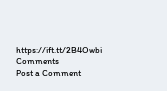https://ift.tt/2B4Owbi
Comments
Post a Comment